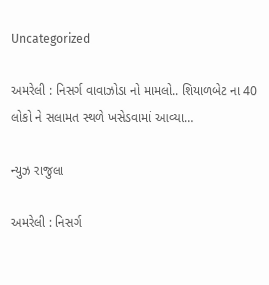Uncategorized

અમરેલી : નિસર્ગ વાવાઝોડા નો મામલો.. શિયાળબેટ ના 40 લોકો ને સલામત સ્થળે ખસેડવામાં આવ્યા…

ન્યુઝ રાજુલા

અમરેલી : નિસર્ગ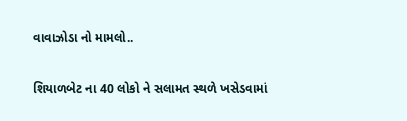વાવાઝોડા નો મામલો..

શિયાળબેટ ના 40 લોકો ને સલામત સ્થળે ખસેડવામાં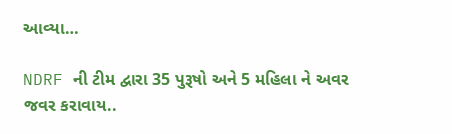આવ્યા…

NDRF ની ટીમ દ્વારા 35 પુરૂષો અને 5 મહિલા ને અવર જવર કરાવાય..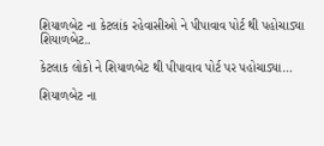શિયાળબેટ ના કેટલાંક રહેવાસીઓ ને પીપાવાવ પોર્ટ થી પહોચાડ્યા શિયાળબેટ..

કેટલાક લોકો ને શિયાળબેટ થી પીપાવાવ પોર્ટ પર પહોચાડ્યા…

શિયાળબેટ ના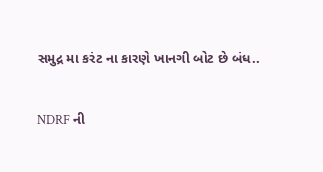સમુદ્ર મા કરંટ ના કારણે ખાનગી બોટ છે બંધ..

NDRF ની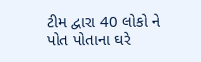ટીમ દ્વારા 40 લોકો ને પોત પોતાના ઘરે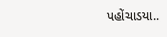પહોંચાડયા..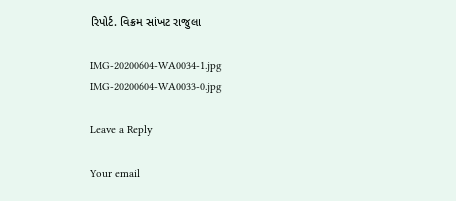રિપોર્ટ. વિક્રમ સાંખટ રાજુલા

IMG-20200604-WA0034-1.jpg IMG-20200604-WA0033-0.jpg

Leave a Reply

Your email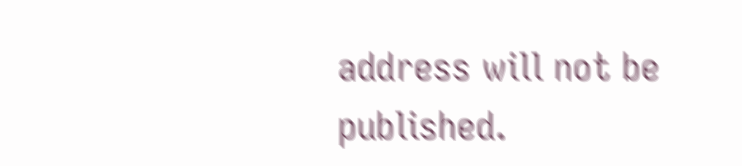address will not be published.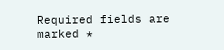Required fields are marked *